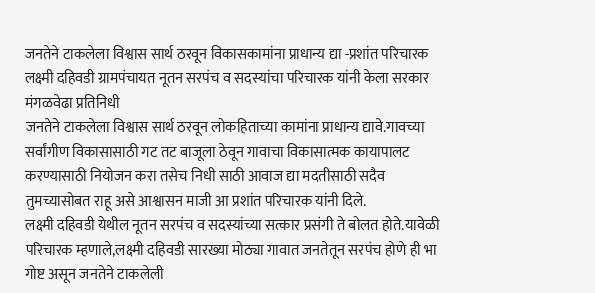जनतेने टाकलेला विश्वास सार्थ ठरवून विकासकामांना प्राधान्य द्या -प्रशांत परिचारक
लक्ष्मी दहिवडी ग्रामपंचायत नूतन सरपंच व सदस्यांचा परिचारक यांनी केला सरकार
मंगळवेढा प्रतिनिधी
जनतेने टाकलेला विश्वास सार्थ ठरवून लोकहिताच्या कामांना प्राधान्य द्यावे.गावच्या सर्वांगीण विकासासाठी गट तट बाजूला ठेवून गावाचा विकासात्मक कायापालट करण्यासाठी नियोजन करा तसेच निधी साठी आवाज द्या मदतीसाठी सदैव तुमच्यासोबत राहू असे आश्वासन माजी आ प्रशांत परिचारक यांनी दिले.
लक्ष्मी दहिवडी येथील नूतन सरपंच व सदस्यांच्या सत्कार प्रसंगी ते बोलत होते.यावेळी परिचारक म्हणाले,लक्ष्मी दहिवडी सारख्या मोठ्या गावात जनतेतून सरपंच होणे ही भा गोष्ट असून जनतेने टाकलेली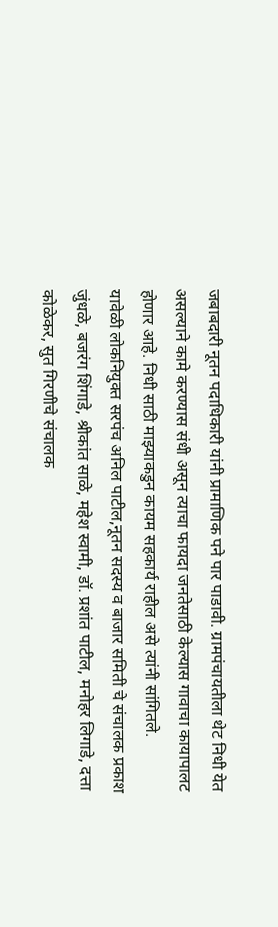जबाबदारी नूतन पदाधिकारी यांनी प्रामाणिक पने पार पाडावी. ग्रामपंचायतीला थेट निधी येत असल्याने कामे करण्यास संधी असून त्याचा फायदा जनतेसाठी केल्यास गावाचा कायापालट होणार आहे. निधी साठी माझ्याकडुन कायम सहकार्य राहील असे त्यांनी सांगितले.
यावेळी लोकनियुक्त सरपंच अनिल पाटील,नूतन सदस्य व बाजार समिती चे संचालक प्रकाश जुंधळे, बजरंग शिंगाडे, श्रीकांत साळे, महेश स्वामी, डॉ. प्रशांत पाटील, मनोहर लिगाडे, दत्ता कोळेकर, सुत गिरणीचे संचालक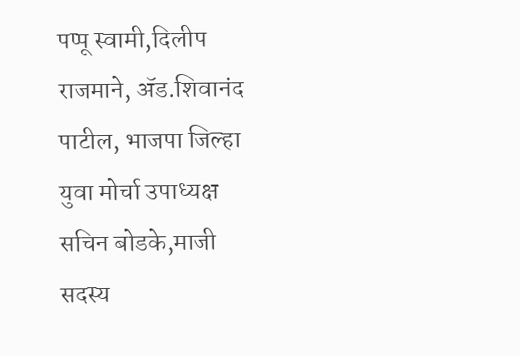पप्पू स्वामी,दिलीप राजमाने, ॲड.शिवानंद पाटील, भाजपा जिल्हा युवा मोर्चा उपाध्यक्ष सचिन बोडके,माजी सदस्य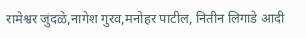रामेश्वर जुंदळे,नागेश गुरव,मनोहर पाटील, नितीन लिगाडे आदी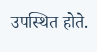उपस्थित होते.